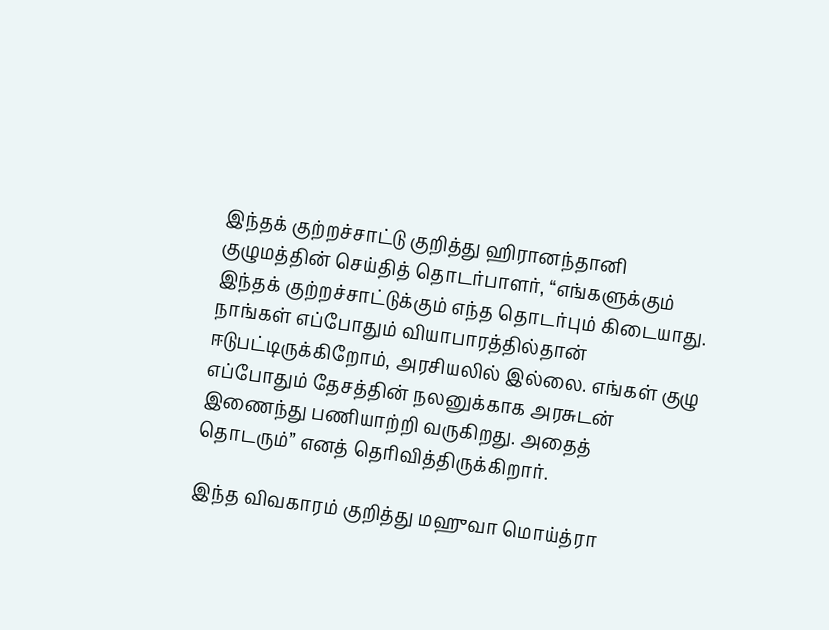இந்தக் குற்றச்சாட்டு குறித்து ஹிரானந்தானி குழுமத்தின் செய்தித் தொடர்பாளர், “எங்களுக்கும் இந்தக் குற்றச்சாட்டுக்கும் எந்த தொடர்பும் கிடையாது. நாங்கள் எப்போதும் வியாபாரத்தில்தான் ஈடுபட்டிருக்கிறோம், அரசியலில் இல்லை. எங்கள் குழு எப்போதும் தேசத்தின் நலனுக்காக அரசுடன் இணைந்து பணியாற்றி வருகிறது. அதைத் தொடரும்” எனத் தெரிவித்திருக்கிறார்.

இந்த விவகாரம் குறித்து மஹுவா மொய்த்ரா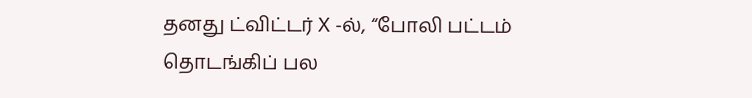தனது ட்விட்டர் X -ல், “போலி பட்டம் தொடங்கிப் பல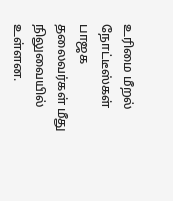உரிமை மீறல் நோட்டீஸ்கள் பாஜக தலைவர்கள் மீது நிலுவையில் உள்ளன.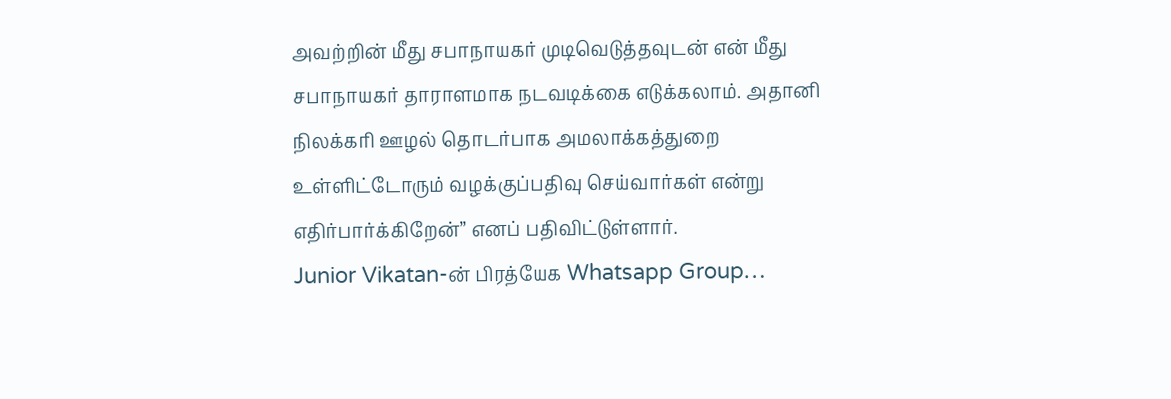அவற்றின் மீது சபாநாயகர் முடிவெடுத்தவுடன் என் மீது சபாநாயகர் தாராளமாக நடவடிக்கை எடுக்கலாம். அதானி நிலக்கரி ஊழல் தொடர்பாக அமலாக்கத்துறை உள்ளிட்டோரும் வழக்குப்பதிவு செய்வார்கள் என்று எதிர்பார்க்கிறேன்” எனப் பதிவிட்டுள்ளார்.
Junior Vikatan-ன் பிரத்யேக Whatsapp Group…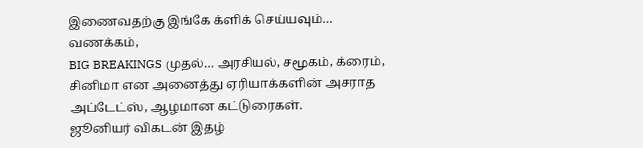இணைவதற்கு இங்கே க்ளிக் செய்யவும்…
வணக்கம்,
BIG BREAKINGS முதல்… அரசியல், சமூகம், க்ரைம், சினிமா என அனைத்து ஏரியாக்களின் அசராத அப்டேட்ஸ், ஆழமான கட்டுரைகள்.
ஜூனியர் விகடன் இதழ்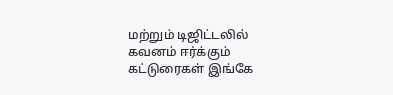மற்றும் டிஜிட்டலில் கவனம் ஈர்க்கும் கட்டுரைகள் இங்கே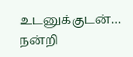உடனுக்குடன்…
நன்றி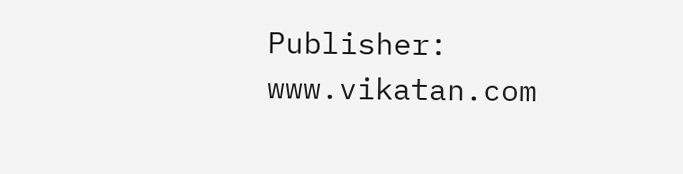Publisher: www.vikatan.com